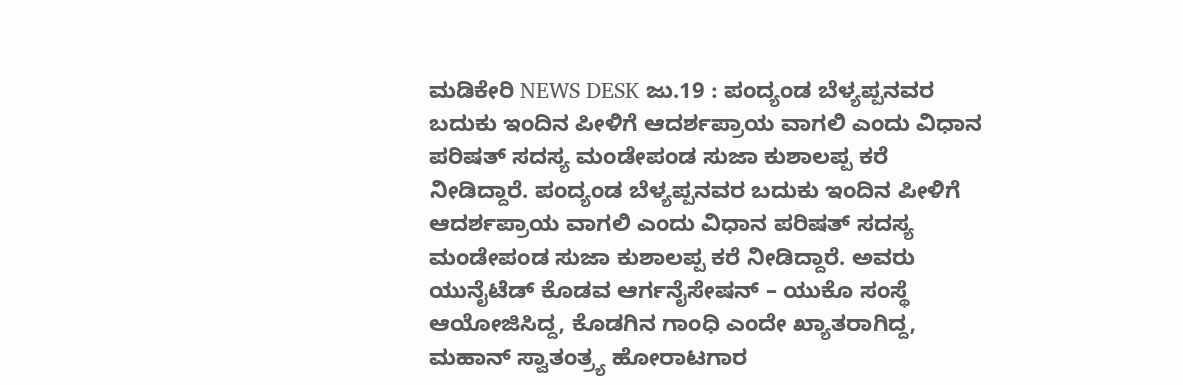ಮಡಿಕೇರಿ NEWS DESK ಜು.19 : ಪಂದ್ಯಂಡ ಬೆಳ್ಯಪ್ಪನವರ ಬದುಕು ಇಂದಿನ ಪೀಳಿಗೆ ಆದರ್ಶಪ್ರಾಯ ವಾಗಲಿ ಎಂದು ವಿಧಾನ ಪರಿಷತ್ ಸದಸ್ಯ ಮಂಡೇಪಂಡ ಸುಜಾ ಕುಶಾಲಪ್ಪ ಕರೆ ನೀಡಿದ್ದಾರೆ. ಪಂದ್ಯಂಡ ಬೆಳ್ಯಪ್ಪನವರ ಬದುಕು ಇಂದಿನ ಪೀಳಿಗೆ ಆದರ್ಶಪ್ರಾಯ ವಾಗಲಿ ಎಂದು ವಿಧಾನ ಪರಿಷತ್ ಸದಸ್ಯ ಮಂಡೇಪಂಡ ಸುಜಾ ಕುಶಾಲಪ್ಪ ಕರೆ ನೀಡಿದ್ದಾರೆ. ಅವರು ಯುನೈಟೆಡ್ ಕೊಡವ ಆರ್ಗನೈಸೇಷನ್ – ಯುಕೊ ಸಂಸ್ಥೆ ಆಯೋಜಿಸಿದ್ದ, ಕೊಡಗಿನ ಗಾಂಧಿ ಎಂದೇ ಖ್ಯಾತರಾಗಿದ್ದ, ಮಹಾನ್ ಸ್ವಾತಂತ್ರ್ಯ ಹೋರಾಟಗಾರ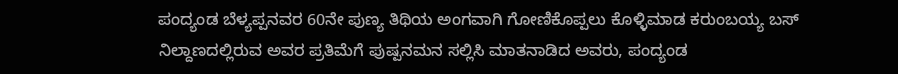ಪಂದ್ಯಂಡ ಬೆಳ್ಯಪ್ಪನವರ 60ನೇ ಪುಣ್ಯ ತಿಥಿಯ ಅಂಗವಾಗಿ ಗೋಣಿಕೊಪ್ಪಲು ಕೊಳ್ಳಿಮಾಡ ಕರುಂಬಯ್ಯ ಬಸ್ ನಿಲ್ದಾಣದಲ್ಲಿರುವ ಅವರ ಪ್ರತಿಮೆಗೆ ಪುಷ್ಪನಮನ ಸಲ್ಲಿಸಿ ಮಾತನಾಡಿದ ಅವರು, ಪಂದ್ಯಂಡ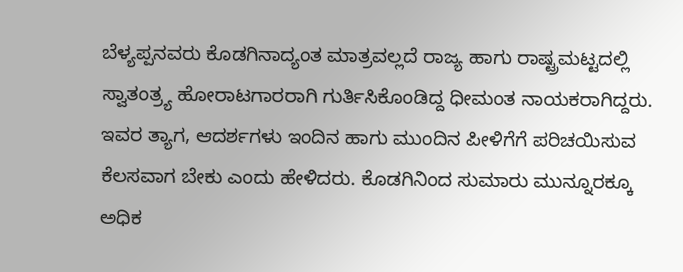ಬೆಳ್ಯಪ್ಪನವರು ಕೊಡಗಿನಾದ್ಯಂತ ಮಾತ್ರವಲ್ಲದೆ ರಾಜ್ಯ ಹಾಗು ರಾಷ್ಟ್ರಮಟ್ಟದಲ್ಲಿ ಸ್ವಾತಂತ್ರ್ಯ ಹೋರಾಟಗಾರರಾಗಿ ಗುರ್ತಿಸಿಕೊಂಡಿದ್ದ ಧೀಮಂತ ನಾಯಕರಾಗಿದ್ದರು. ಇವರ ತ್ಯಾಗ, ಆದರ್ಶಗಳು ಇಂದಿನ ಹಾಗು ಮುಂದಿನ ಪೀಳಿಗೆಗೆ ಪರಿಚಯಿಸುವ ಕೆಲಸವಾಗ ಬೇಕು ಎಂದು ಹೇಳಿದರು. ಕೊಡಗಿನಿಂದ ಸುಮಾರು ಮುನ್ನೂರಕ್ಕೂ ಅಧಿಕ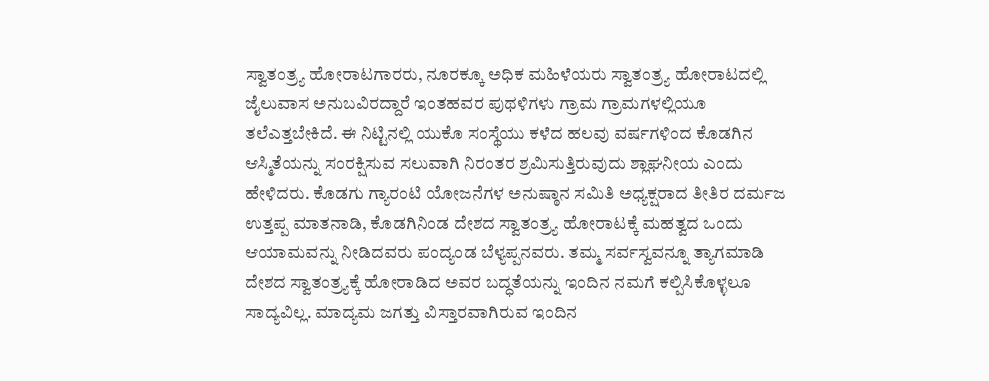ಸ್ವಾತಂತ್ರ್ಯ ಹೋರಾಟಗಾರರು, ನೂರಕ್ಕೂ ಅಧಿಕ ಮಹಿಳೆಯರು ಸ್ವಾತಂತ್ರ್ಯ ಹೋರಾಟದಲ್ಲಿ ಜೈಲುವಾಸ ಅನುಬವಿರದ್ದಾರೆ ಇಂತಹವರ ಪುಥಳಿಗಳು ಗ್ರಾಮ ಗ್ರಾಮಗಳಲ್ಲಿಯೂ ತಲೆಎತ್ತಬೇಕಿದೆ. ಈ ನಿಟ್ಟಿನಲ್ಲಿ ಯುಕೊ ಸಂಸ್ಥೆಯು ಕಳೆದ ಹಲವು ವರ್ಷಗಳಿಂದ ಕೊಡಗಿನ ಆಸ್ಮಿತೆಯನ್ನು ಸಂರಕ್ಷಿಸುವ ಸಲುವಾಗಿ ನಿರಂತರ ಶ್ರಮಿಸುತ್ತಿರುವುದು ಶ್ಲಾಘನೀಯ ಎಂದು ಹೇಳಿದರು. ಕೊಡಗು ಗ್ಯಾರಂಟಿ ಯೋಜನೆಗಳ ಅನುಷ್ಠಾನ ಸಮಿತಿ ಅಧ್ಯಕ್ಷರಾದ ತೀತಿರ ದರ್ಮಜ ಉತ್ತಪ್ಪ ಮಾತನಾಡಿ, ಕೊಡಗಿನಿಂಡ ದೇಶದ ಸ್ವಾತಂತ್ರ್ಯ ಹೋರಾಟಕ್ಕೆ ಮಹತ್ವದ ಒಂದು ಆಯಾಮವನ್ನು ನೀಡಿದವರು ಪಂದ್ಯಂಡ ಬೆಳ್ಯಪ್ಪನವರು. ತಮ್ಮ ಸರ್ವಸ್ವವನ್ನೂ ತ್ಯಾಗಮಾಡಿ ದೇಶದ ಸ್ವಾತಂತ್ರ್ಯಕ್ಕೆ ಹೋರಾಡಿದ ಅವರ ಬದ್ಧತೆಯನ್ನು ಇಂದಿನ ನಮಗೆ ಕಲ್ಪಿಸಿಕೊಳ್ಳಲೂ ಸಾದ್ಯವಿಲ್ಲ. ಮಾದ್ಯಮ ಜಗತ್ತು ವಿಸ್ತಾರವಾಗಿರುವ ಇಂದಿನ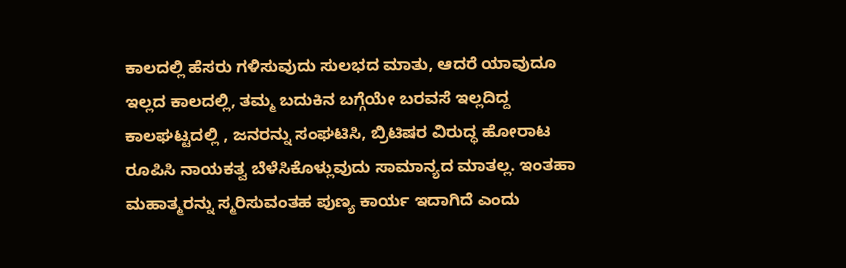ಕಾಲದಲ್ಲಿ ಹೆಸರು ಗಳಿಸುವುದು ಸುಲಭದ ಮಾತು, ಆದರೆ ಯಾವುದೂ ಇಲ್ಲದ ಕಾಲದಲ್ಲಿ, ತಮ್ಮ ಬದುಕಿನ ಬಗ್ಗೆಯೇ ಬರವಸೆ ಇಲ್ಲದಿದ್ದ ಕಾಲಘಟ್ಟದಲ್ಲಿ , ಜನರನ್ನು ಸಂಘಟಿಸಿ, ಬ್ರಿಟಿಷರ ವಿರುದ್ಧ ಹೋರಾಟ ರೂಪಿಸಿ ನಾಯಕತ್ವ ಬೆಳೆಸಿಕೊಳ್ಲುವುದು ಸಾಮಾನ್ಯದ ಮಾತಲ್ಲ. ಇಂತಹಾ ಮಹಾತ್ಮರನ್ನು ಸ್ಮರಿಸುವಂತಹ ಪುಣ್ಯ ಕಾರ್ಯ ಇದಾಗಿದೆ ಎಂದು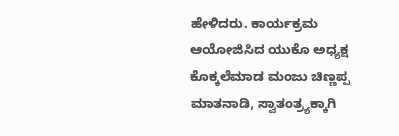ಹೇಳಿದರು. ಕಾರ್ಯಕ್ರಮ ಆಯೋಜಿಸಿದ ಯುಕೊ ಅಧ್ಯಕ್ಷ ಕೊಕ್ಕಲೆಮಾಡ ಮಂಜು ಚಿಣ್ಣಪ್ಪ ಮಾತನಾಡಿ, ಸ್ವಾತಂತ್ರ್ಯಕ್ಕಾಗಿ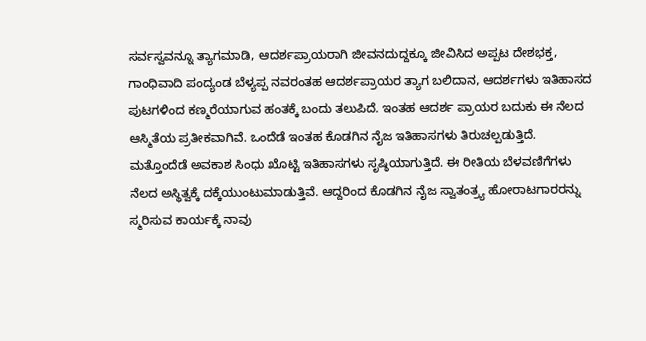ಸರ್ವಸ್ವವನ್ನೂ ತ್ಯಾಗಮಾಡಿ, ಆದರ್ಶಪ್ರಾಯರಾಗಿ ಜೀವನದುದ್ದಕ್ಕೂ ಜೀವಿಸಿದ ಅಪ್ಪಟ ದೇಶಭಕ್ತ, ಗಾಂಧಿವಾದಿ ಪಂದ್ಯಂಡ ಬೆಳ್ಯಪ್ಪ ನವರಂತಹ ಆದರ್ಶಪ್ರಾಯರ ತ್ಯಾಗ ಬಲಿದಾನ, ಆದರ್ಶಗಳು ಇತಿಹಾಸದ ಪುಟಗಳಿಂದ ಕಣ್ಮರೆಯಾಗುವ ಹಂತಕ್ಕೆ ಬಂದು ತಲುಪಿದೆ. ಇಂತಹ ಆದರ್ಶ ಪ್ರಾಯರ ಬದುಕು ಈ ನೆಲದ ಆಸ್ಮಿತೆಯ ಪ್ರತೀಕವಾಗಿವೆ. ಒಂದೆಡೆ ಇಂತಹ ಕೊಡಗಿನ ನೈಜ ಇತಿಹಾಸಗಳು ತಿರುಚಲ್ಪಡುತ್ತಿದೆ. ಮತ್ತೊಂದೆಡೆ ಅವಕಾಶ ಸಿಂಧು ಖೊಟ್ಟಿ ಇತಿಹಾಸಗಳು ಸೃಷ್ಠಿಯಾಗುತ್ತಿದೆ. ಈ ರೀತಿಯ ಬೆಳವಣಿಗೆಗಳು ನೆಲದ ಅಸ್ಥಿತ್ವಕ್ಕೆ ದಕ್ಕೆಯುಂಟುಮಾಡುತ್ತಿವೆ. ಆದ್ದರಿಂದ ಕೊಡಗಿನ ನೈಜ ಸ್ವಾತಂತ್ರ್ಯ ಹೋರಾಟಗಾರರನ್ನು ಸ್ಮರಿಸುವ ಕಾರ್ಯಕ್ಕೆ ನಾವು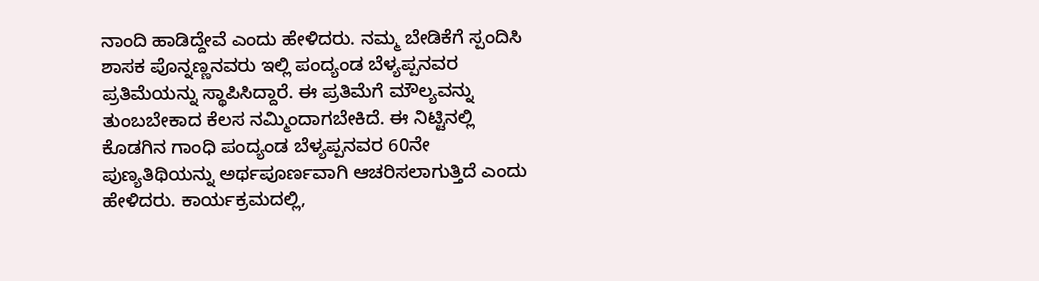ನಾಂದಿ ಹಾಡಿದ್ದೇವೆ ಎಂದು ಹೇಳಿದರು. ನಮ್ಮ ಬೇಡಿಕೆಗೆ ಸ್ಪಂದಿಸಿ ಶಾಸಕ ಪೊನ್ನಣ್ಣನವರು ಇಲ್ಲಿ ಪಂದ್ಯಂಡ ಬೆಳ್ಯಪ್ಪನವರ ಪ್ರತಿಮೆಯನ್ನು ಸ್ಥಾಪಿಸಿದ್ದಾರೆ. ಈ ಪ್ರತಿಮೆಗೆ ಮೌಲ್ಯವನ್ನು ತುಂಬಬೇಕಾದ ಕೆಲಸ ನಮ್ಮಿಂದಾಗಬೇಕಿದೆ. ಈ ನಿಟ್ಟಿನಲ್ಲಿ ಕೊಡಗಿನ ಗಾಂಧಿ ಪಂದ್ಯಂಡ ಬೆಳ್ಯಪ್ಪನವರ 60ನೇ ಪುಣ್ಯತಿಥಿಯನ್ನು ಅರ್ಥಪೂರ್ಣವಾಗಿ ಆಚರಿಸಲಾಗುತ್ತಿದೆ ಎಂದು ಹೇಳಿದರು. ಕಾರ್ಯಕ್ರಮದಲ್ಲಿ,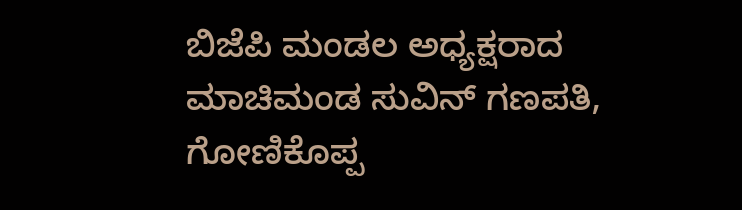ಬಿಜೆಪಿ ಮಂಡಲ ಅಧ್ಯಕ್ಷರಾದ ಮಾಚಿಮಂಡ ಸುವಿನ್ ಗಣಪತಿ, ಗೋಣಿಕೊಪ್ಪ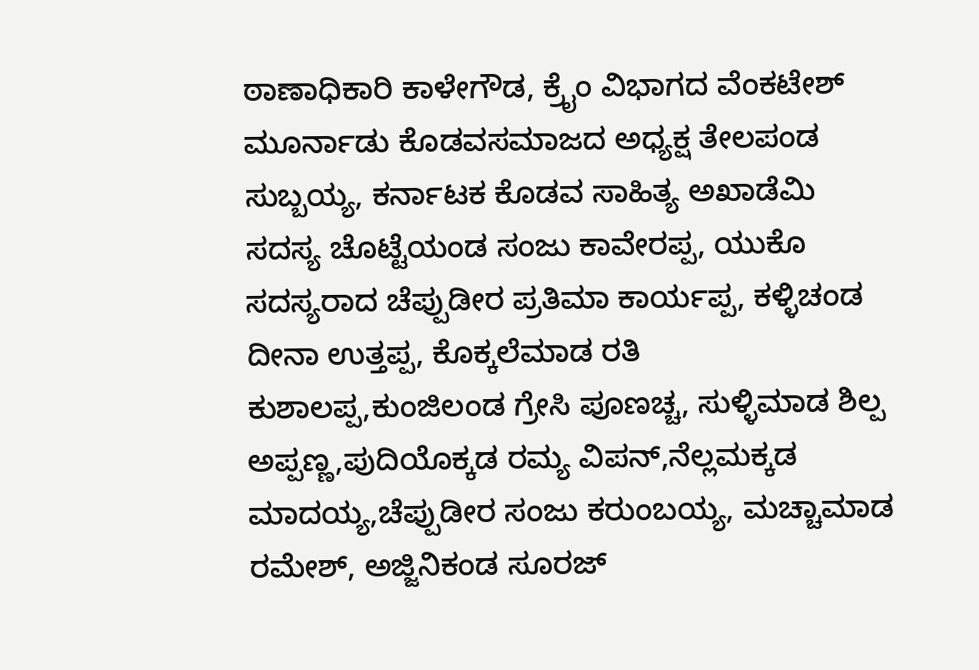ಠಾಣಾಧಿಕಾರಿ ಕಾಳೇಗೌಡ, ಕ್ರೈಂ ವಿಭಾಗದ ವೆಂಕಟೇಶ್ ಮೂರ್ನಾಡು ಕೊಡವಸಮಾಜದ ಅಧ್ಯಕ್ಷ ತೇಲಪಂಡ ಸುಬ್ಬಯ್ಯ, ಕರ್ನಾಟಕ ಕೊಡವ ಸಾಹಿತ್ಯ ಅಖಾಡೆಮಿ ಸದಸ್ಯ ಚೊಟ್ಟೆಯಂಡ ಸಂಜು ಕಾವೇರಪ್ಪ, ಯುಕೊ ಸದಸ್ಯರಾದ ಚೆಪ್ಪುಡೀರ ಪ್ರತಿಮಾ ಕಾರ್ಯಪ್ಪ, ಕಳ್ಳಿಚಂಡ ದೀನಾ ಉತ್ತಪ್ಪ, ಕೊಕ್ಕಲೆಮಾಡ ರತಿ ಕುಶಾಲಪ್ಪ,ಕುಂಜಿಲಂಡ ಗ್ರೇಸಿ ಪೂಣಚ್ಚ, ಸುಳ್ಳಿಮಾಡ ಶಿಲ್ಪ ಅಪ್ಪಣ್ಣ,ಪುದಿಯೊಕ್ಕಡ ರಮ್ಯ ವಿಪನ್,ನೆಲ್ಲಮಕ್ಕಡ ಮಾದಯ್ಯ,ಚೆಪ್ಪುಡೀರ ಸಂಜು ಕರುಂಬಯ್ಯ, ಮಚ್ಚಾಮಾಡ ರಮೇಶ್, ಅಜ್ಜಿನಿಕಂಡ ಸೂರಜ್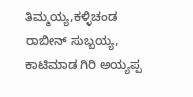ತಿಮ್ಮಯ್ಯ,ಕಳ್ಳಿಚಂಡ ರಾಬೀನ್ ಸುಬ್ಬಯ್ಯ, ಕಾಟಿಮಾಡ ಗಿರಿ ಅಯ್ಯಪ್ಪ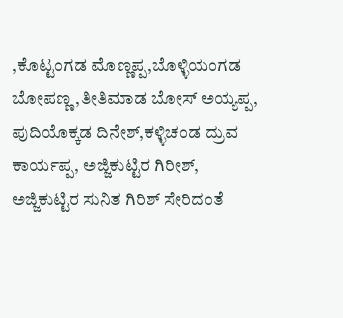,ಕೊಟ್ಟಂಗಡ ಮೊಣ್ಣಪ್ಪ,ಬೊಳ್ಳಿಯಂಗಡ ಬೋಪಣ್ಣ,ತೀತಿಮಾಡ ಬೋಸ್ ಅಯ್ಯಪ್ಪ, ಪುದಿಯೊಕ್ಕಡ ದಿನೇಶ್,ಕಳ್ಳಿಚಂಡ ದ್ರುವ ಕಾರ್ಯಪ್ಪ, ಅಜ್ಜಿಕುಟ್ಟಿರ ಗಿರೀಶ್, ಅಜ್ಜಿಕುಟ್ಟಿರ ಸುನಿತ ಗಿರಿಶ್ ಸೇರಿದಂತೆ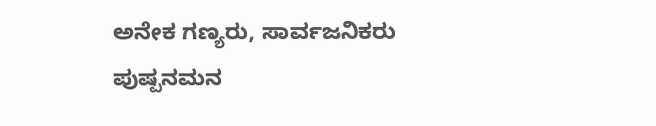ಅನೇಕ ಗಣ್ಯರು, ಸಾರ್ವಜನಿಕರು ಪುಷ್ಪನಮನ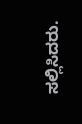ಸಲ್ಲಿಸಿದರು.